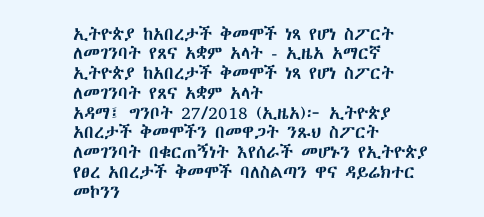ኢትዮጵያ ከአበረታች ቅመሞች ነጻ የሆነ ስፖርት ለመገንባት የጸና አቋም አላት - ኢዜአ አማርኛ
ኢትዮጵያ ከአበረታች ቅመሞች ነጻ የሆነ ስፖርት ለመገንባት የጸና አቋም አላት
አዳማ፤ ግንቦት 27/2018 (ኢዜአ)፦ ኢትዮጵያ አበረታች ቅመሞችን በመዋጋት ንጹህ ስፖርት ለመገንባት በቁርጠኝነት እየሰራች መሆኑን የኢትዮጵያ የፀረ አበረታች ቅመሞች ባለስልጣን ዋና ዳይሬክተር መኮንን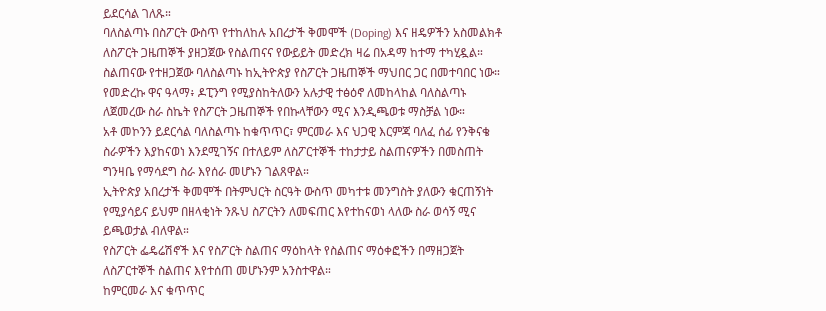ይደርሳል ገለጹ።
ባለስልጣኑ በስፖርት ውስጥ የተከለከሉ አበረታች ቅመሞች (Doping) እና ዘዴዎችን አስመልክቶ ለስፖርት ጋዜጠኞች ያዘጋጀው የስልጠናና የውይይት መድረክ ዛሬ በአዳማ ከተማ ተካሂዷል።
ስልጠናው የተዘጋጀው ባለስልጣኑ ከኢትዮጵያ የስፖርት ጋዜጠኞች ማህበር ጋር በመተባበር ነው።
የመድረኩ ዋና ዓላማ፥ ዶፒንግ የሚያስከትለውን አሉታዊ ተፅዕኖ ለመከላከል ባለስልጣኑ ለጀመረው ስራ ስኬት የስፖርት ጋዜጠኞች የበኩላቸውን ሚና እንዲጫወቱ ማስቻል ነው።
አቶ መኮንን ይደርሳል ባለስልጣኑ ከቁጥጥር፣ ምርመራ እና ህጋዊ እርምጃ ባለፈ ሰፊ የንቅናቄ ስራዎችን እያከናወነ እንደሚገኝና በተለይም ለስፖርተኞች ተከታታይ ስልጠናዎችን በመስጠት ግንዛቤ የማሳደግ ስራ እየሰራ መሆኑን ገልጸዋል።
ኢትዮጵያ አበረታች ቅመሞች በትምህርት ስርዓት ውስጥ መካተቱ መንግስት ያለውን ቁርጠኝነት የሚያሳይና ይህም በዘላቂነት ንጹህ ስፖርትን ለመፍጠር እየተከናወነ ላለው ስራ ወሳኝ ሚና ይጫወታል ብለዋል።
የስፖርት ፌዴሬሽኖች እና የስፖርት ስልጠና ማዕከላት የስልጠና ማዕቀፎችን በማዘጋጀት ለስፖርተኞች ስልጠና እየተሰጠ መሆኑንም አንስተዋል።
ከምርመራ እና ቁጥጥር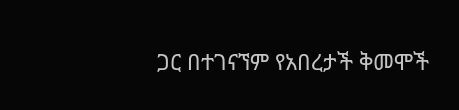ጋር በተገናኘም የአበረታች ቅመሞች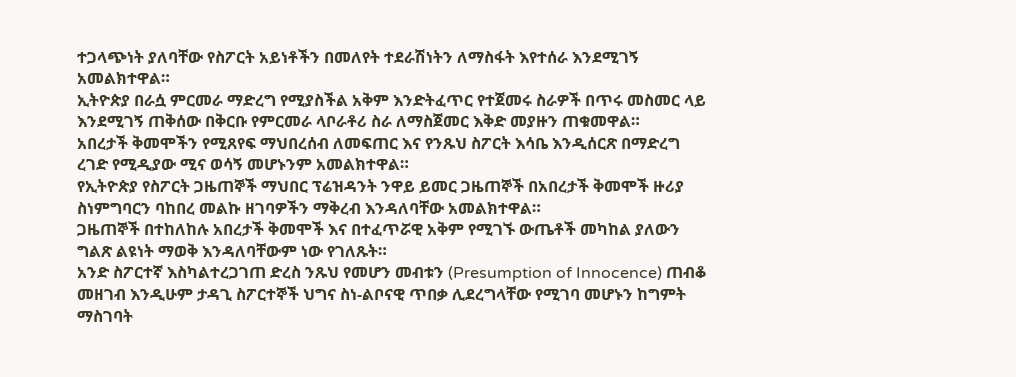ተጋላጭነት ያለባቸው የስፖርት አይነቶችን በመለየት ተደራሽነትን ለማስፋት እየተሰራ እንደሚገኝ አመልክተዋል።
ኢትዮጵያ በራሷ ምርመራ ማድረግ የሚያስችል አቅም እንድትፈጥር የተጀመሩ ስራዎች በጥሩ መስመር ላይ እንደሚገኝ ጠቅሰው በቅርቡ የምርመራ ላቦራቶሪ ስራ ለማስጀመር እቅድ መያዙን ጠቁመዋል።
አበረታች ቅመሞችን የሚጸየፍ ማህበረሰብ ለመፍጠር እና የንጹህ ስፖርት እሳቤ እንዲሰርጽ በማድረግ ረገድ የሚዲያው ሚና ወሳኝ መሆኑንም አመልክተዋል።
የኢትዮጵያ የስፖርት ጋዜጠኞች ማህበር ፕሬዝዳንት ንዋይ ይመር ጋዜጠኞች በአበረታች ቅመሞች ዙሪያ ስነምግባርን ባከበረ መልኩ ዘገባዎችን ማቅረብ እንዳለባቸው አመልክተዋል።
ጋዜጠኞች በተከለከሉ አበረታች ቅመሞች እና በተፈጥሯዊ አቅም የሚገኙ ውጤቶች መካከል ያለውን ግልጽ ልዩነት ማወቅ እንዳለባቸውም ነው የገለጹት።
አንድ ስፖርተኛ እስካልተረጋገጠ ድረስ ንጹህ የመሆን መብቱን (Presumption of Innocence) ጠብቆ መዘገብ እንዲሁም ታዳጊ ስፖርተኞች ህግና ስነ-ልቦናዊ ጥበቃ ሊደረግላቸው የሚገባ መሆኑን ከግምት ማስገባት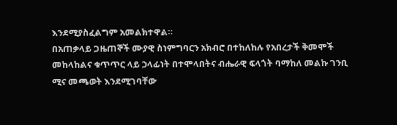እንደሚያስፈልግም አመልክተዋል።
በአጠቃላይ ጋዜጠኞች ሙያዊ ስነምግባርን አክብሮ በተከለከሉ የአበረታች ቅመሞች መከላከልና ቁጥጥር ላይ ኃላፊነት በተሞላበትና ብሔራዊ ፍላጎት ባማከለ መልኩ ገንቢ ሚና መጫወት እንደሚገባቸው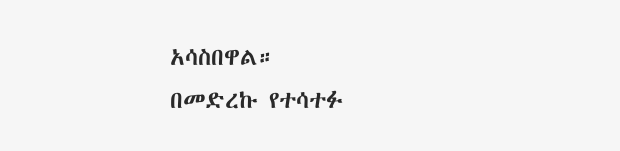አሳስበዋል።
በመድረኩ የተሳተፉ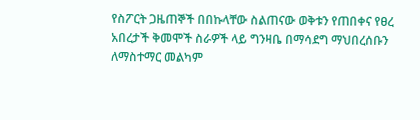የስፖርት ጋዜጠኞች በበኩላቸው ስልጠናው ወቅቱን የጠበቀና የፀረ አበረታች ቅመሞች ስራዎች ላይ ግንዛቤ በማሳደግ ማህበረሰቡን ለማስተማር መልካም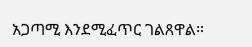አጋጣሚ እንደሚፈጥር ገልጸዋል።